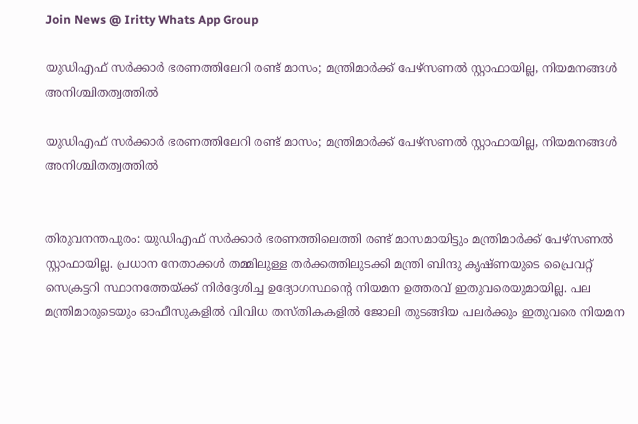Join News @ Iritty Whats App Group

യുഡിഎഫ് സർക്കാർ ഭരണത്തിലേറി രണ്ട് മാസം; മന്ത്രിമാർക്ക് പേഴ്സണൽ സ്റ്റാഫായില്ല, നിയമനങ്ങൾ അനിശ്ചിതത്വത്തിൽ

യുഡിഎഫ് സർക്കാർ ഭരണത്തിലേറി രണ്ട് മാസം; മന്ത്രിമാർക്ക് പേഴ്സണൽ സ്റ്റാഫായില്ല, നിയമനങ്ങൾ അനിശ്ചിതത്വത്തിൽ


തിരുവനന്തപുരം: യുഡിഎഫ് സര്‍ക്കാര്‍ ഭരണത്തിലെത്തി രണ്ട് മാസമായിട്ടും മന്ത്രിമാര്‍ക്ക് പേഴ്സണൽ സ്റ്റാഫായില്ല. പ്രധാന നേതാക്കള്‍ തമ്മിലുള്ള തര്‍ക്കത്തിലുടക്കി മന്ത്രി ബിന്ദു കൃഷ്ണയുടെ പ്രൈവറ്റ് സെക്രട്ടറി സ്ഥാനത്തേയ്ക്ക് നിര്‍ദ്ദേശിച്ച ഉദ്യോഗസ്ഥന്‍റെ നിയമന ഉത്തരവ് ഇതുവരെയുമായില്ല. പല മന്ത്രിമാരുടെയും ഓഫീസുകളിൽ വിവിധ തസ്തികകളിൽ ജോലി തുടങ്ങിയ പലര്‍ക്കും ഇതുവരെ നിയമന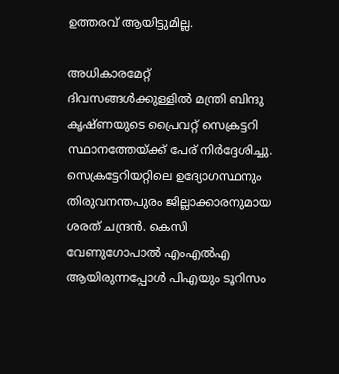ഉത്തരവ് ആയിട്ടുമില്ല.

അധികാരമേറ്റ് ദിവസങ്ങള്‍ക്കുള്ളിൽ മന്ത്രി ബിന്ദു കൃഷ്ണയുടെ പ്രൈവറ്റ് സെക്രട്ടറി സ്ഥാനത്തേയ്ക്ക് പേര് നിര്‍ദ്ദേശിച്ചു. സെക്രട്ടേറിയറ്റിലെ ഉദ്യോഗസ്ഥനും തിരുവനന്തപുരം ജില്ലാക്കാരനുമായ ശരത് ചന്ദ്രൻ. കെസി വേണുഗോപാൽ എംഎൽഎ ആയിരുന്നപ്പോള്‍ പിഎയും ടൂറിസം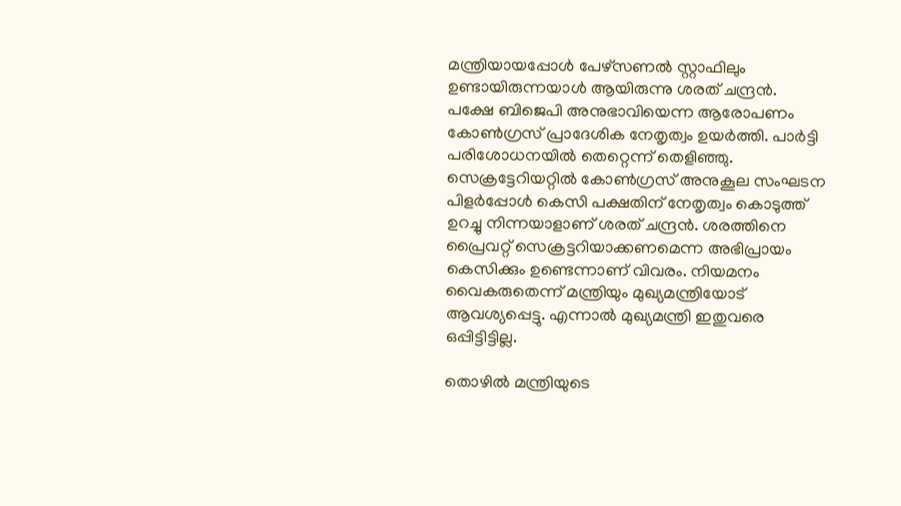മന്ത്രിയായപ്പോള്‍ പേഴ്സണൽ സ്റ്റാഫിലും ഉണ്ടായിരുന്നയാള്‍ ആയിരുന്നു ശരത് ചന്ദ്രൻ. പക്ഷേ ബിജെപി അനുഭാവിയെന്ന ആരോപണം കോണ്‍ഗ്രസ് പ്രാദേശിക നേതൃത്വം ഉയര്‍ത്തി. പാര്‍ട്ടി പരിശോധനയിൽ തെറ്റെന്ന് തെളിഞ്ഞു. സെക്രട്ടേറിയറ്റിൽ കോണ്‍ഗ്രസ് അനുകൂല സംഘടന പിളര്‍പ്പോള്‍ കെസി പക്ഷതിന് നേതൃത്വം കൊടുത്ത് ഉറച്ചു നിന്നയാളാണ് ശരത് ചന്ദ്രൻ. ശരത്തിനെ പ്രൈവറ്റ് സെക്രട്ടറിയാക്കണമെന്ന അഭിപ്രായം കെസിക്കും ഉണ്ടെന്നാണ് വിവരം. നിയമനം വൈകരുതെന്ന് മന്ത്രിയും മുഖ്യമന്ത്രിയോട് ആവശ്യപ്പെട്ടു. എന്നാൽ മുഖ്യമന്ത്രി ഇതുവരെ ഒപ്പിട്ടിട്ടില്ല.

തൊഴിൽ മന്ത്രിയുടെ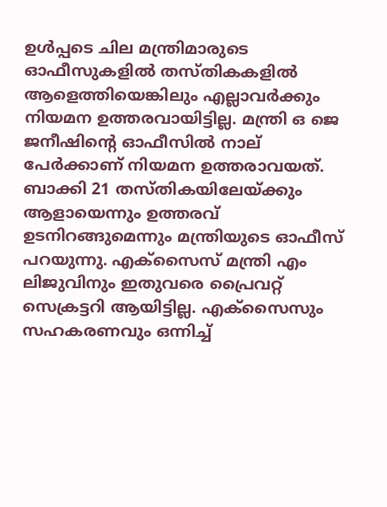ഉള്‍പ്പടെ ചില മന്ത്രിമാരുടെ ഓഫീസുകളിൽ തസ്തികകളിൽ ആളെത്തിയെങ്കിലും എല്ലാവര്‍ക്കും നിയമന ഉത്തരവായിട്ടില്ല. മന്ത്രി ഒ ജെ ജനീഷിന്‍റെ ഓഫീസിൽ നാല് പേര്‍ക്കാണ് നിയമന ഉത്തരാവയത്. ബാക്കി 21 തസ്തികയിലേയ്ക്കും ആളായെന്നും ഉത്തരവ് ഉടനിറങ്ങുമെന്നും മന്ത്രിയുടെ ഓഫീസ് പറയുന്നു. എക്സൈസ് മന്ത്രി എം ലിജുവിനും ഇതുവരെ പ്രൈവറ്റ് സെക്രട്ടറി ആയിട്ടില്ല. എക്സൈസും സഹകരണവും ഒന്നിച്ച്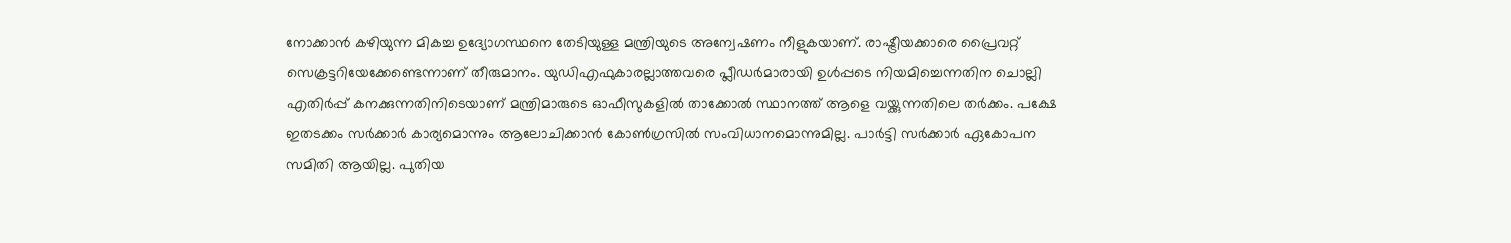നോക്കാൻ കഴിയുന്ന മികച്ച ഉദ്യോഗസ്ഥനെ തേടിയുള്ള മന്ത്രിയുടെ അന്വേഷണം നീളുകയാണ്. രാഷ്ട്രീയക്കാരെ പ്രൈവറ്റ് സെക്രട്ടറിയേക്കേണ്ടെന്നാണ് തീരുമാനം. യുഡിഎഫുകാരല്ലാത്തവരെ പ്ലീഡര്‍മാരായി ഉള്‍പ്പടെ നിയമിച്ചെന്നതിന ചൊല്ലി എതിര്‍പ്പ് കനക്കുന്നതിനിടെയാണ് മന്ത്രിമാരുടെ ഓഫീസുകളിൽ താക്കോൽ സ്ഥാനത്ത് ആളെ വയ്ക്കുന്നതിലെ തര്‍ക്കം. പക്ഷേ ഇതടക്കം സര്‍ക്കാര്‍ കാര്യമൊന്നും ആലോചിക്കാൻ കോണ്‍ഗ്രസിൽ സംവിധാനമൊന്നുമില്ല. പാര്‍ട്ടി സര്‍ക്കാര്‍ ഏകോപന സമിതി ആയില്ല. പുതിയ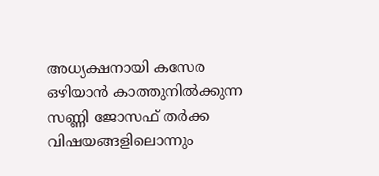അധ്യക്ഷനായി കസേര ഒഴിയാൻ കാത്തുനിൽക്കുന്ന സണ്ണി ജോസഫ് തര്‍ക്ക വിഷയങ്ങളിലൊന്നും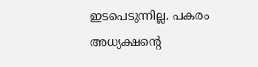ഇടപെടുന്നില്ല. പകരം അധ്യക്ഷന്‍റെ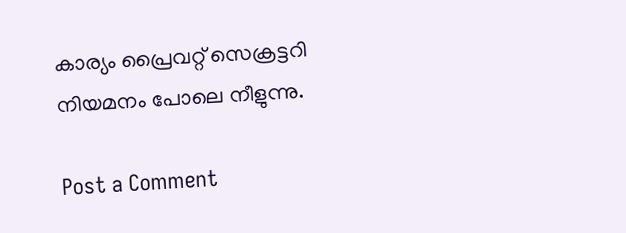കാര്യം പ്രൈവറ്റ് സെക്രട്ടറി നിയമനം പോലെ നീളുന്നു.

Post a Comment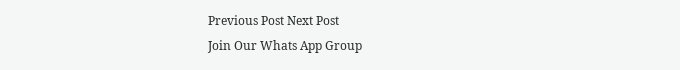Previous Post Next Post
Join Our Whats App Group